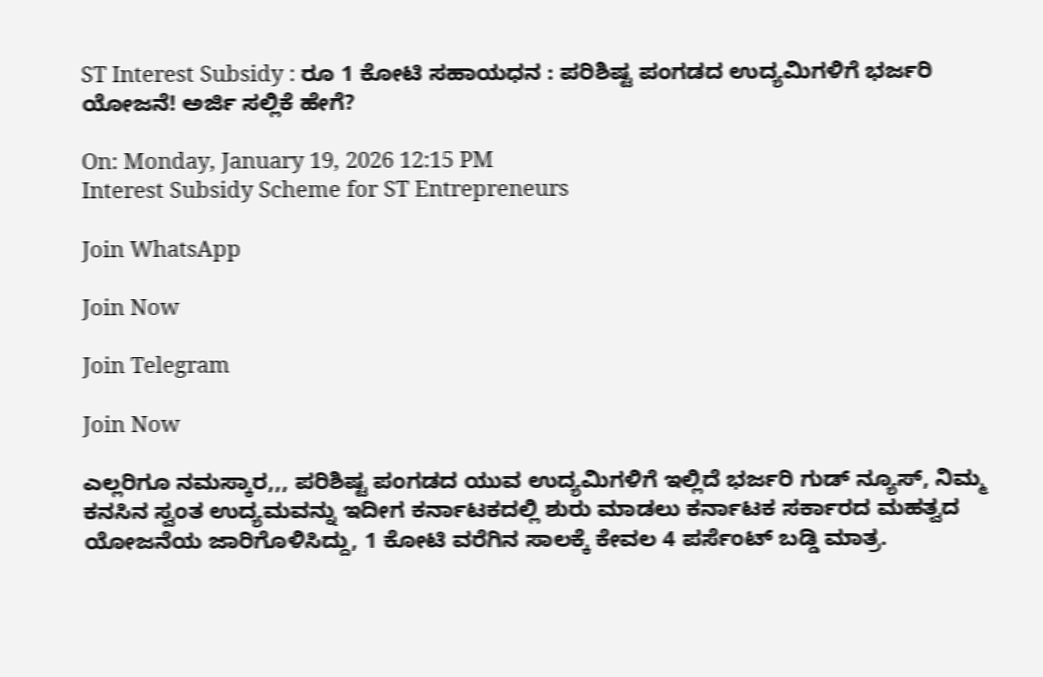ST Interest Subsidy : ರೂ 1 ಕೋಟಿ ಸಹಾಯಧನ : ಪರಿಶಿಷ್ಟ ಪಂಗಡದ ಉದ್ಯಮಿಗಳಿಗೆ ಭರ್ಜರಿ ಯೋಜನೆ! ಅರ್ಜಿ ಸಲ್ಲಿಕೆ ಹೇಗೆ?

On: Monday, January 19, 2026 12:15 PM
Interest Subsidy Scheme for ST Entrepreneurs

Join WhatsApp

Join Now

Join Telegram

Join Now

ಎಲ್ಲರಿಗೂ ನಮಸ್ಕಾರ,,, ಪರಿಶಿಷ್ಟ ಪಂಗಡದ ಯುವ ಉದ್ಯಮಿಗಳಿಗೆ ಇಲ್ಲಿದೆ ಭರ್ಜರಿ ಗುಡ್ ನ್ಯೂಸ್, ನಿಮ್ಮ ಕನಸಿನ ಸ್ವಂತ ಉದ್ಯಮವನ್ನು ಇದೀಗ ಕರ್ನಾಟಕದಲ್ಲಿ ಶುರು ಮಾಡಲು ಕರ್ನಾಟಕ ಸರ್ಕಾರದ ಮಹತ್ವದ ಯೋಜನೆಯ ಜಾರಿಗೊಳಿಸಿದ್ದು, 1 ಕೋಟಿ ವರೆಗಿನ ಸಾಲಕ್ಕೆ ಕೇವಲ 4 ಪರ್ಸೆಂಟ್ ಬಡ್ಡಿ ಮಾತ್ರ.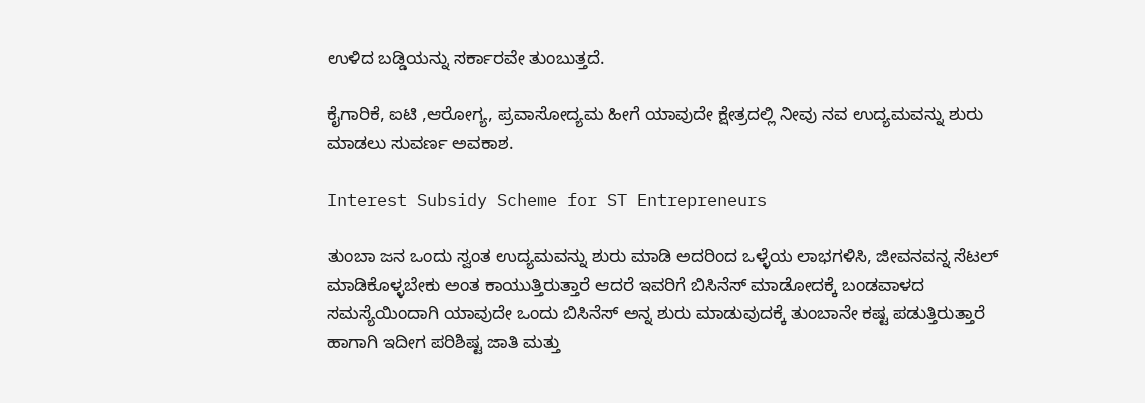ಉಳಿದ ಬಡ್ಡಿಯನ್ನು ಸರ್ಕಾರವೇ ತುಂಬುತ್ತದೆ.

ಕೈಗಾರಿಕೆ, ಐಟಿ ,ಆರೋಗ್ಯ, ಪ್ರವಾಸೋದ್ಯಮ ಹೀಗೆ ಯಾವುದೇ ಕ್ಷೇತ್ರದಲ್ಲಿ ನೀವು ನವ ಉದ್ಯಮವನ್ನು ಶುರು ಮಾಡಲು ಸುವರ್ಣ ಅವಕಾಶ.

Interest Subsidy Scheme for ST Entrepreneurs

ತುಂಬಾ ಜನ ಒಂದು ಸ್ವಂತ ಉದ್ಯಮವನ್ನು ಶುರು ಮಾಡಿ ಅದರಿಂದ ಒಳ್ಳೆಯ ಲಾಭಗಳಿಸಿ, ಜೀವನವನ್ನ ಸೆಟಲ್ ಮಾಡಿಕೊಳ್ಳಬೇಕು ಅಂತ ಕಾಯುತ್ತಿರುತ್ತಾರೆ ಆದರೆ ಇವರಿಗೆ ಬಿಸಿನೆಸ್ ಮಾಡೋದಕ್ಕೆ ಬಂಡವಾಳದ ಸಮಸ್ಯೆಯಿಂದಾಗಿ ಯಾವುದೇ ಒಂದು ಬಿಸಿನೆಸ್ ಅನ್ನ ಶುರು ಮಾಡುವುದಕ್ಕೆ ತುಂಬಾನೇ ಕಷ್ಟ ಪಡುತ್ತಿರುತ್ತಾರೆ ಹಾಗಾಗಿ ಇದೀಗ ಪರಿಶಿಷ್ಟ ಜಾತಿ ಮತ್ತು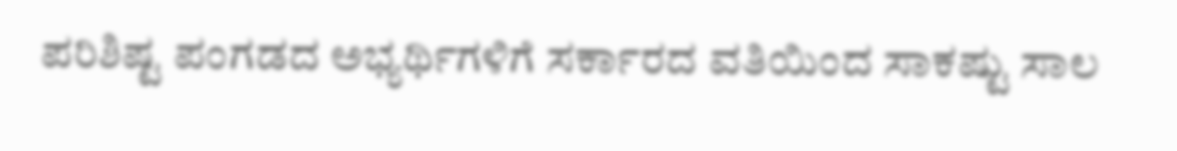ಪರಿಶಿಷ್ಟ ಪಂಗಡದ ಅಭ್ಯರ್ಥಿಗಳಿಗೆ ಸರ್ಕಾರದ ವತಿಯಿಂದ ಸಾಕಷ್ಟು ಸಾಲ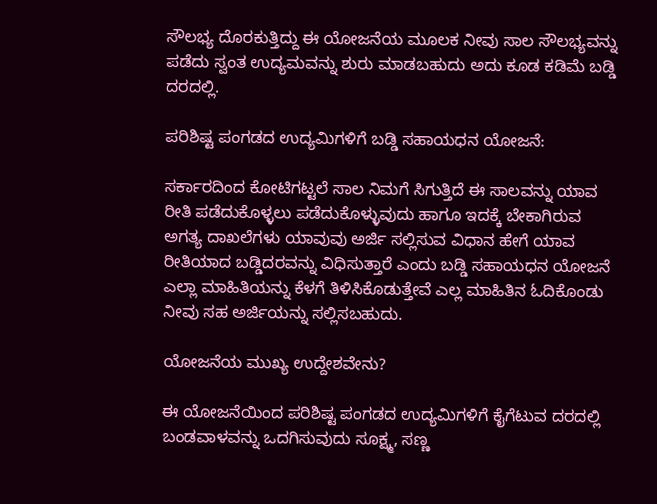ಸೌಲಭ್ಯ ದೊರಕುತ್ತಿದ್ದು ಈ ಯೋಜನೆಯ ಮೂಲಕ ನೀವು ಸಾಲ ಸೌಲಭ್ಯವನ್ನು ಪಡೆದು ಸ್ವಂತ ಉದ್ಯಮವನ್ನು ಶುರು ಮಾಡಬಹುದು ಅದು ಕೂಡ ಕಡಿಮೆ ಬಡ್ಡಿ ದರದಲ್ಲಿ.

ಪರಿಶಿಷ್ಟ ಪಂಗಡದ ಉದ್ಯಮಿಗಳಿಗೆ ಬಡ್ಡಿ ಸಹಾಯಧನ ಯೋಜನೆ:

ಸರ್ಕಾರದಿಂದ ಕೋಟಿಗಟ್ಟಲೆ ಸಾಲ ನಿಮಗೆ ಸಿಗುತ್ತಿದೆ ಈ ಸಾಲವನ್ನು ಯಾವ ರೀತಿ ಪಡೆದುಕೊಳ್ಳಲು ಪಡೆದುಕೊಳ್ಳುವುದು ಹಾಗೂ ಇದಕ್ಕೆ ಬೇಕಾಗಿರುವ ಅಗತ್ಯ ದಾಖಲೆಗಳು ಯಾವುವು ಅರ್ಜಿ ಸಲ್ಲಿಸುವ ವಿಧಾನ ಹೇಗೆ ಯಾವ ರೀತಿಯಾದ ಬಡ್ಡಿದರವನ್ನು ವಿಧಿಸುತ್ತಾರೆ ಎಂದು ಬಡ್ಡಿ ಸಹಾಯಧನ ಯೋಜನೆ ಎಲ್ಲಾ ಮಾಹಿತಿಯನ್ನು ಕೆಳಗೆ ತಿಳಿಸಿಕೊಡುತ್ತೇವೆ ಎಲ್ಲ ಮಾಹಿತಿನ ಓದಿಕೊಂಡು ನೀವು ಸಹ ಅರ್ಜಿಯನ್ನು ಸಲ್ಲಿಸಬಹುದು.

ಯೋಜನೆಯ ಮುಖ್ಯ ಉದ್ದೇಶವೇನು?

ಈ ಯೋಜನೆಯಿಂದ ಪರಿಶಿಷ್ಟ ಪಂಗಡದ ಉದ್ಯಮಿಗಳಿಗೆ ಕೈಗೆಟುವ ದರದಲ್ಲಿ ಬಂಡವಾಳವನ್ನು ಒದಗಿಸುವುದು ಸೂಕ್ಷ್ಮ, ಸಣ್ಣ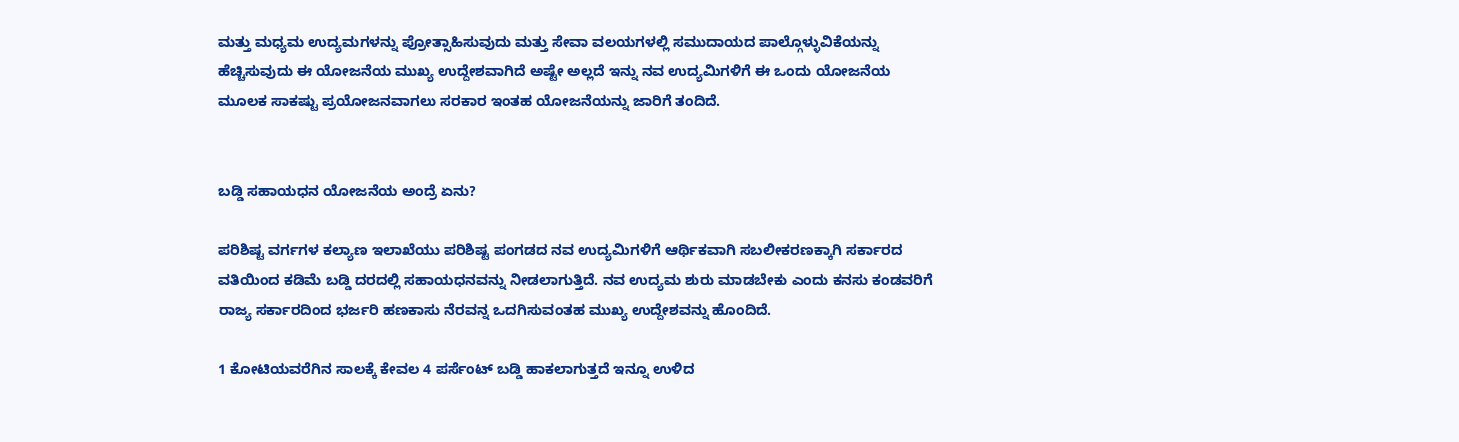ಮತ್ತು ಮಧ್ಯಮ ಉದ್ಯಮಗಳನ್ನು ಪ್ರೋತ್ಸಾಹಿಸುವುದು ಮತ್ತು ಸೇವಾ ವಲಯಗಳಲ್ಲಿ ಸಮುದಾಯದ ಪಾಲ್ಗೊಳ್ಳುವಿಕೆಯನ್ನು ಹೆಚ್ಚಿಸುವುದು ಈ ಯೋಜನೆಯ ಮುಖ್ಯ ಉದ್ದೇಶವಾಗಿದೆ ಅಷ್ಟೇ ಅಲ್ಲದೆ ಇನ್ನು ನವ ಉದ್ಯಮಿಗಳಿಗೆ ಈ ಒಂದು ಯೋಜನೆಯ ಮೂಲಕ ಸಾಕಷ್ಟು ಪ್ರಯೋಜನವಾಗಲು ಸರಕಾರ ಇಂತಹ ಯೋಜನೆಯನ್ನು ಜಾರಿಗೆ ತಂದಿದೆ.


ಬಡ್ಡಿ ಸಹಾಯಧನ ಯೋಜನೆಯ ಅಂದ್ರೆ ಏನು?

ಪರಿಶಿಷ್ಟ ವರ್ಗಗಳ ಕಲ್ಯಾಣ ಇಲಾಖೆಯು ಪರಿಶಿಷ್ಟ ಪಂಗಡದ ನವ ಉದ್ಯಮಿಗಳಿಗೆ ಆರ್ಥಿಕವಾಗಿ ಸಬಲೀಕರಣಕ್ಕಾಗಿ ಸರ್ಕಾರದ ವತಿಯಿಂದ ಕಡಿಮೆ ಬಡ್ಡಿ ದರದಲ್ಲಿ ಸಹಾಯಧನವನ್ನು ನೀಡಲಾಗುತ್ತಿದೆ. ನವ ಉದ್ಯಮ ಶುರು ಮಾಡಬೇಕು ಎಂದು ಕನಸು ಕಂಡವರಿಗೆ ರಾಜ್ಯ ಸರ್ಕಾರದಿಂದ ಭರ್ಜರಿ ಹಣಕಾಸು ನೆರವನ್ನ ಒದಗಿಸುವಂತಹ ಮುಖ್ಯ ಉದ್ದೇಶವನ್ನು ಹೊಂದಿದೆ.

1 ಕೋಟಿಯವರೆಗಿನ ಸಾಲಕ್ಕೆ ಕೇವಲ 4 ಪರ್ಸೆಂಟ್ ಬಡ್ಡಿ ಹಾಕಲಾಗುತ್ತದೆ ಇನ್ನೂ ಉಳಿದ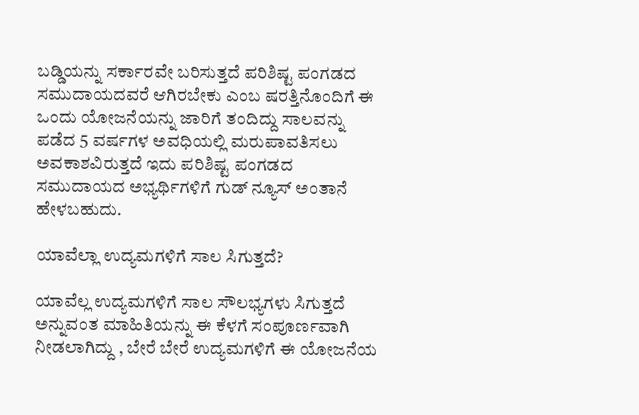ಬಡ್ಡಿಯನ್ನು ಸರ್ಕಾರವೇ ಬರಿಸುತ್ತದೆ ಪರಿಶಿಷ್ಟ ಪಂಗಡದ ಸಮುದಾಯದವರೆ ಆಗಿರಬೇಕು ಎಂಬ ಷರತ್ತಿನೊಂದಿಗೆ ಈ ಒಂದು ಯೋಜನೆಯನ್ನು ಜಾರಿಗೆ ತಂದಿದ್ದು ಸಾಲವನ್ನು ಪಡೆದ 5 ವರ್ಷಗಳ ಅವಧಿಯಲ್ಲಿ ಮರುಪಾವತಿಸಲು ಅವಕಾಶವಿರುತ್ತದೆ ಇದು ಪರಿಶಿಷ್ಟ ಪಂಗಡದ ಸಮುದಾಯದ ಅಭ್ಯರ್ಥಿಗಳಿಗೆ ಗುಡ್ ನ್ಯೂಸ್ ಅಂತಾನೆ ಹೇಳಬಹುದು.

ಯಾವೆಲ್ಲಾ ಉದ್ಯಮಗಳಿಗೆ ಸಾಲ ಸಿಗುತ್ತದೆ?

ಯಾವೆಲ್ಲ ಉದ್ಯಮಗಳಿಗೆ ಸಾಲ ಸೌಲಭ್ಯಗಳು ಸಿಗುತ್ತದೆ ಅನ್ನುವಂತ ಮಾಹಿತಿಯನ್ನು ಈ ಕೆಳಗೆ ಸಂಪೂರ್ಣವಾಗಿ ನೀಡಲಾಗಿದ್ದು , ಬೇರೆ ಬೇರೆ ಉದ್ಯಮಗಳಿಗೆ ಈ ಯೋಜನೆಯ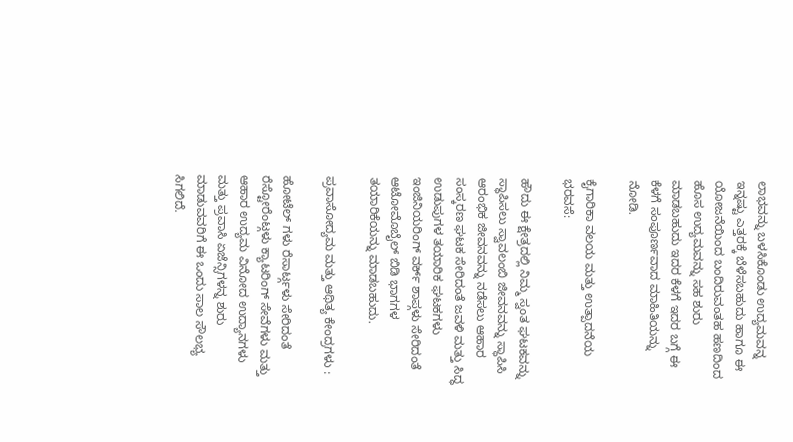ಲಾಭವನ್ನು ಬಳಸಿಕೊಂಡು ಉದ್ಯಮವನ್ನ ಇನ್ನಷ್ಟು ಎತ್ತರಕ್ಕೆ ಬೆಳೆಸಬಹುದು ಹಾಗೂ ಈ ಯೋಜನೆಯಿಂದ ಬಂದಿರುವಂತಹ ಹಣದಿಂದ ಹೊಸ ಉದ್ಯಮವನ್ನು ಸಹ ಶುರು ಮಾಡಬಹುದು ಇದರ ಕೆಳಗೆ ಇದರ ಬಗ್ಗೆ ಈ ಕೆಳಗೆ ಸಂಪೂರ್ಣವಾದ ಮಾಹಿತಿಯನ್ನು ನೋಡಿ.

ಕೈಗಾರಿಕಾ ವಲಯ ಮತ್ತು ಉತ್ಪಾದನೆಯ ಭರವಸೆ:

ಹೌದು ಈ ಕ್ಷೇತ್ರದಲ್ಲಿ ನಿಮ್ಮ ಸ್ವಂತ ಘಟಕವನ್ನು ಸ್ಥಾಪಿಸಲು ಸ್ವಾವಲಂಬಿ ಜೀವನವನ್ನು ಸ್ಥಾಪಿಸಿ ಆರಂಭಿಕ ಜೀವನವನ್ನು ನಡೆಸಲು ಆಹಾರ ಸಂಸ್ಕರಣ ಘಟಕ ಸೇರಿದಂತೆ ಜವಳಿ ಮತ್ತು ಸಿದ್ಧ ಉಡುಪುಗಳ ತಯಾರಿಕ ಘಟಕಗಳು ಇಂಜಿನಿಯರಿಂಗ್ ವರ್ಕ್ ಶಾಪ್ಗಳು ಸೇರಿದಂತೆ ಆಟೋಮೊಬೈಲ್ ಬಿಡಿ ಭಾಗಗಳ ತಯಾರಿಕೆಯನ್ನು ಮಾಡಬಹುದು.

ಪ್ರವಾಸೋದ್ಯಮ ಮತ್ತು ಆಥಿತ್ಯ ಕೇಂದ್ರಗಳು :

ಹೋಟೆಲ್ ಗಳು ರೆಸಾರ್ಟ್ಗಳು ಸೇರಿದಂತೆ ರೆಸ್ಟೋರೆಂಟ್ಗಳು ಕ್ಯಾಟರಿಂಗ್ ಸೇವೆಗಳು ಮತ್ತು ಆಹಾರ ಉದ್ಯಮ ವಿನೋದ ಉದ್ಯಾನಗಳು ಮತ್ತು ಪ್ರವಾಸಿ ಏಜೆನ್ಸಿಗಳನ್ನ ಶುರು ಮಾಡುವವರಿಗೆ ಈ ಒಂದು ಸಾಲ ಸೌಲಭ್ಯ ಸಿಗಲಿದೆ.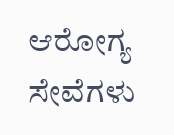ಆರೋಗ್ಯ ಸೇವೆಗಳು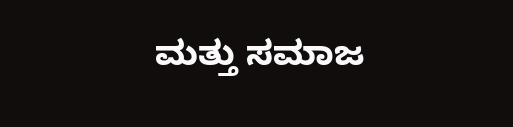ಮತ್ತು ಸಮಾಜ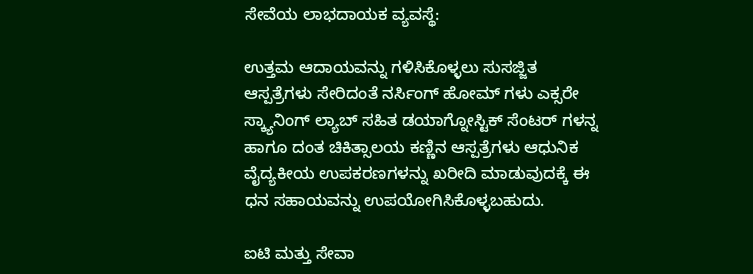ಸೇವೆಯ ಲಾಭದಾಯಕ ವ್ಯವಸ್ಥೆ:

ಉತ್ತಮ ಆದಾಯವನ್ನು ಗಳಿಸಿಕೊಳ್ಳಲು ಸುಸಜ್ಜಿತ ಆಸ್ಪತ್ರೆಗಳು ಸೇರಿದಂತೆ ನರ್ಸಿಂಗ್ ಹೋಮ್ ಗಳು ಎಕ್ಸರೇ ಸ್ಕ್ಯಾನಿಂಗ್ ಲ್ಯಾಬ್ ಸಹಿತ ಡಯಾಗ್ನೋಸ್ಟಿಕ್ ಸೆಂಟರ್ ಗಳನ್ನ ಹಾಗೂ ದಂತ ಚಿಕಿತ್ಸಾಲಯ ಕಣ್ಣಿನ ಆಸ್ಪತ್ರೆಗಳು ಆಧುನಿಕ ವೈದ್ಯಕೀಯ ಉಪಕರಣಗಳನ್ನು ಖರೀದಿ ಮಾಡುವುದಕ್ಕೆ ಈ ಧನ ಸಹಾಯವನ್ನು ಉಪಯೋಗಿಸಿಕೊಳ್ಳಬಹುದು.

ಐಟಿ ಮತ್ತು ಸೇವಾ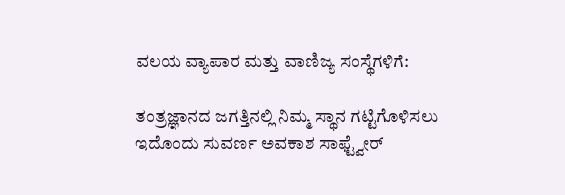ವಲಯ ವ್ಯಾಪಾರ ಮತ್ತು ವಾಣಿಜ್ಯ ಸಂಸ್ಥೆಗಳಿಗೆ:

ತಂತ್ರಜ್ಞಾನದ ಜಗತ್ತಿನಲ್ಲಿ ನಿಮ್ಮ ಸ್ಥಾನ ಗಟ್ಟಿಗೊಳಿಸಲು ಇದೊಂದು ಸುವರ್ಣ ಅವಕಾಶ ಸಾಫ್ಟ್ವೇರ್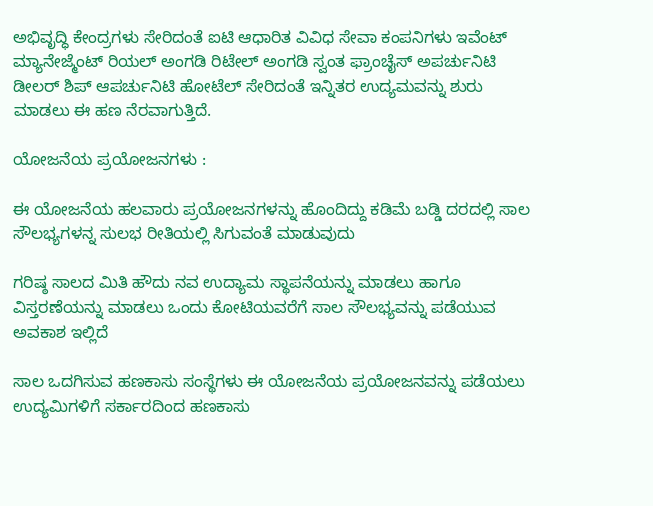ಅಭಿವೃದ್ಧಿ ಕೇಂದ್ರಗಳು ಸೇರಿದಂತೆ ಐಟಿ ಆಧಾರಿತ ವಿವಿಧ ಸೇವಾ ಕಂಪನಿಗಳು ಇವೆಂಟ್ ಮ್ಯಾನೇಜ್ಮೆಂಟ್ ರಿಯಲ್ ಅಂಗಡಿ ರಿಟೇಲ್ ಅಂಗಡಿ ಸ್ವಂತ ಫ್ರಾಂಚೈಸ್ ಅಪರ್ಚುನಿಟಿ ಡೀಲರ್ ಶಿಪ್ ಆಪರ್ಚುನಿಟಿ ಹೋಟೆಲ್ ಸೇರಿದಂತೆ ಇನ್ನಿತರ ಉದ್ಯಮವನ್ನು ಶುರು ಮಾಡಲು ಈ ಹಣ ನೆರವಾಗುತ್ತಿದೆ.

ಯೋಜನೆಯ ಪ್ರಯೋಜನಗಳು :

ಈ ಯೋಜನೆಯ ಹಲವಾರು ಪ್ರಯೋಜನಗಳನ್ನು ಹೊಂದಿದ್ದು ಕಡಿಮೆ ಬಡ್ಡಿ ದರದಲ್ಲಿ ಸಾಲ ಸೌಲಭ್ಯಗಳನ್ನ ಸುಲಭ ರೀತಿಯಲ್ಲಿ ಸಿಗುವಂತೆ ಮಾಡುವುದು

ಗರಿಷ್ಠ ಸಾಲದ ಮಿತಿ ಹೌದು ನವ ಉದ್ಯಾಮ ಸ್ಥಾಪನೆಯನ್ನು ಮಾಡಲು ಹಾಗೂ ವಿಸ್ತರಣೆಯನ್ನು ಮಾಡಲು ಒಂದು ಕೋಟಿಯವರೆಗೆ ಸಾಲ ಸೌಲಭ್ಯವನ್ನು ಪಡೆಯುವ ಅವಕಾಶ ಇಲ್ಲಿದೆ

ಸಾಲ ಒದಗಿಸುವ ಹಣಕಾಸು ಸಂಸ್ಥೆಗಳು ಈ ಯೋಜನೆಯ ಪ್ರಯೋಜನವನ್ನು ಪಡೆಯಲು ಉದ್ಯಮಿಗಳಿಗೆ ಸರ್ಕಾರದಿಂದ ಹಣಕಾಸು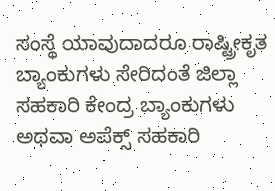ಸಂಸ್ಥೆ ಯಾವುದಾದರೂ ರಾಷ್ಟ್ರೀಕೃತ ಬ್ಯಾಂಕುಗಳು ಸೇರಿದಂತೆ ಜಿಲ್ಲಾ ಸಹಕಾರಿ ಕೇಂದ್ರ ಬ್ಯಾಂಕುಗಳು ಅಥವಾ ಅಪೆಕ್ಸ್ ಸಹಕಾರಿ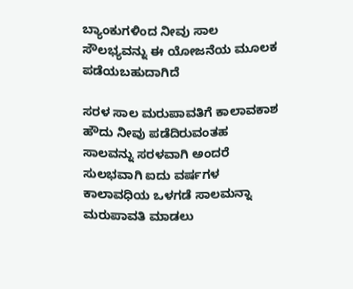ಬ್ಯಾಂಕುಗಳಿಂದ ನೀವು ಸಾಲ ಸೌಲಭ್ಯವನ್ನು ಈ ಯೋಜನೆಯ ಮೂಲಕ ಪಡೆಯಬಹುದಾಗಿದೆ

ಸರಳ ಸಾಲ ಮರುಪಾವತಿಗೆ ಕಾಲಾವಕಾಶ ಹೌದು ನೀವು ಪಡೆದಿರುವಂತಹ ಸಾಲವನ್ನು ಸರಳವಾಗಿ ಅಂದರೆ ಸುಲಭವಾಗಿ ಐದು ವರ್ಷಗಳ ಕಾಲಾವಧಿಯ ಒಳಗಡೆ ಸಾಲಮನ್ನಾ ಮರುಪಾವತಿ ಮಾಡಲು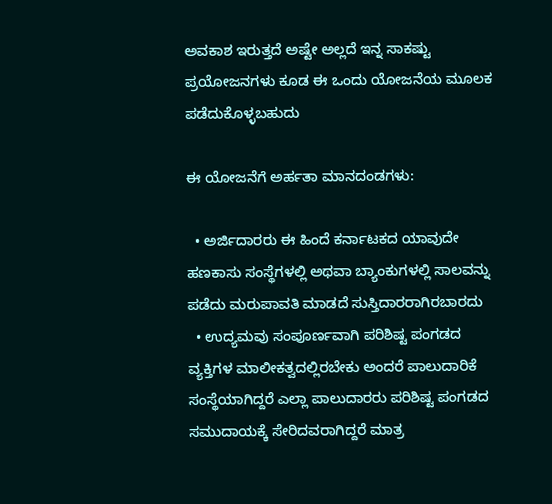ಅವಕಾಶ ಇರುತ್ತದೆ ಅಷ್ಟೇ ಅಲ್ಲದೆ ಇನ್ನ ಸಾಕಷ್ಟು ಪ್ರಯೋಜನಗಳು ಕೂಡ ಈ ಒಂದು ಯೋಜನೆಯ ಮೂಲಕ ಪಡೆದುಕೊಳ್ಳಬಹುದು

ಈ ಯೋಜನೆಗೆ ಅರ್ಹತಾ ಮಾನದಂಡಗಳು:

  • ಅರ್ಜಿದಾರರು ಈ ಹಿಂದೆ ಕರ್ನಾಟಕದ ಯಾವುದೇ ಹಣಕಾಸು ಸಂಸ್ಥೆಗಳಲ್ಲಿ ಅಥವಾ ಬ್ಯಾಂಕುಗಳಲ್ಲಿ ಸಾಲವನ್ನು ಪಡೆದು ಮರುಪಾವತಿ ಮಾಡದೆ ಸುಸ್ತಿದಾರರಾಗಿರಬಾರದು
  • ಉದ್ಯಮವು ಸಂಪೂರ್ಣವಾಗಿ ಪರಿಶಿಷ್ಟ ಪಂಗಡದ ವ್ಯಕ್ತಿಗಳ ಮಾಲೀಕತ್ವದಲ್ಲಿರಬೇಕು ಅಂದರೆ ಪಾಲುದಾರಿಕೆ ಸಂಸ್ಥೆಯಾಗಿದ್ದರೆ ಎಲ್ಲಾ ಪಾಲುದಾರರು ಪರಿಶಿಷ್ಟ ಪಂಗಡದ ಸಮುದಾಯಕ್ಕೆ ಸೇರಿದವರಾಗಿದ್ದರೆ ಮಾತ್ರ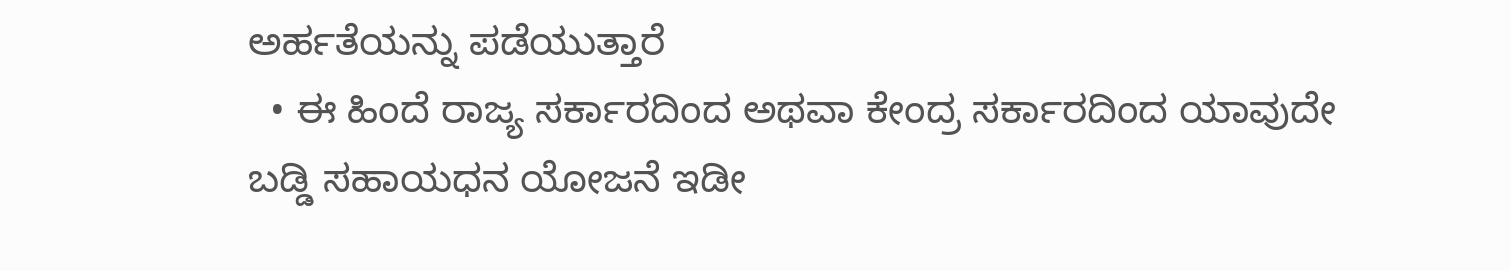ಅರ್ಹತೆಯನ್ನು ಪಡೆಯುತ್ತಾರೆ
  • ಈ ಹಿಂದೆ ರಾಜ್ಯ ಸರ್ಕಾರದಿಂದ ಅಥವಾ ಕೇಂದ್ರ ಸರ್ಕಾರದಿಂದ ಯಾವುದೇ ಬಡ್ಡಿ ಸಹಾಯಧನ ಯೋಜನೆ ಇಡೀ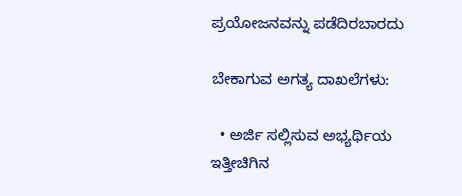ಪ್ರಯೋಜನವನ್ನು ಪಡೆದಿರಬಾರದು

ಬೇಕಾಗುವ ಅಗತ್ಯ ದಾಖಲೆಗಳು:

  • ಅರ್ಜಿ ಸಲ್ಲಿಸುವ ಅಭ್ಯರ್ಥಿಯ ಇತ್ತೀಚಿಗಿನ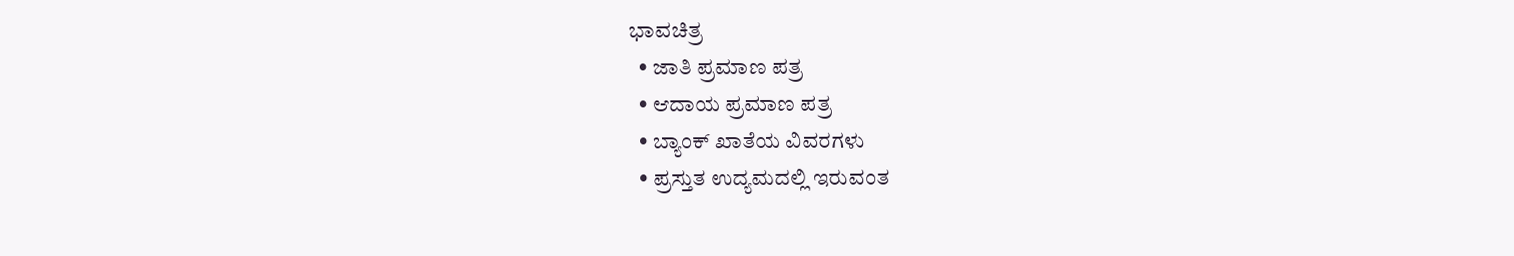ಭಾವಚಿತ್ರ
  • ಜಾತಿ ಪ್ರಮಾಣ ಪತ್ರ
  • ಆದಾಯ ಪ್ರಮಾಣ ಪತ್ರ
  • ಬ್ಯಾಂಕ್ ಖಾತೆಯ ವಿವರಗಳು
  • ಪ್ರಸ್ತುತ ಉದ್ಯಮದಲ್ಲಿ ಇರುವಂತ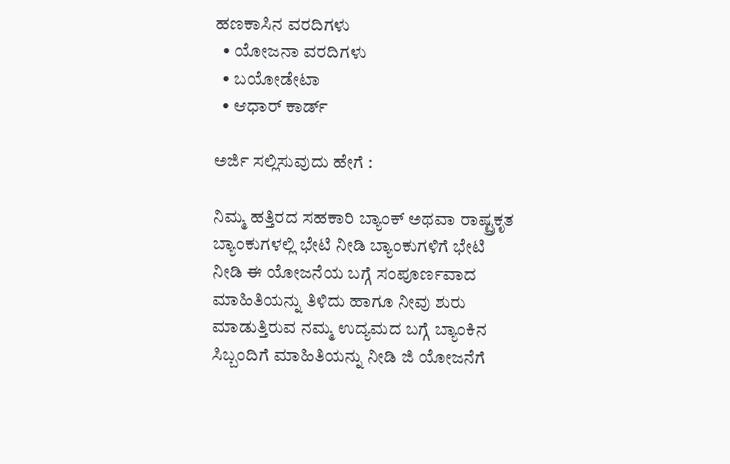ಹಣಕಾಸಿನ ವರದಿಗಳು
  • ಯೋಜನಾ ವರದಿಗಳು
  • ಬಯೋಡೇಟಾ
  • ಆಧಾರ್ ಕಾರ್ಡ್

ಅರ್ಜಿ ಸಲ್ಲಿಸುವುದು ಹೇಗೆ :

ನಿಮ್ಮ ಹತ್ತಿರದ ಸಹಕಾರಿ ಬ್ಯಾಂಕ್ ಅಥವಾ ರಾಷ್ಟ್ರಕೃತ ಬ್ಯಾಂಕುಗಳಲ್ಲಿ ಭೇಟಿ ನೀಡಿ ಬ್ಯಾಂಕುಗಳಿಗೆ ಭೇಟಿ ನೀಡಿ ಈ ಯೋಜನೆಯ ಬಗ್ಗೆ ಸಂಪೂರ್ಣವಾದ ಮಾಹಿತಿಯನ್ನು ತಿಳಿದು ಹಾಗೂ ನೀವು ಶುರು ಮಾಡುತ್ತಿರುವ ನಮ್ಮ ಉದ್ಯಮದ ಬಗ್ಗೆ ಬ್ಯಾಂಕಿನ ಸಿಬ್ಬಂದಿಗೆ ಮಾಹಿತಿಯನ್ನು ನೀಡಿ ಜಿ ಯೋಜನೆಗೆ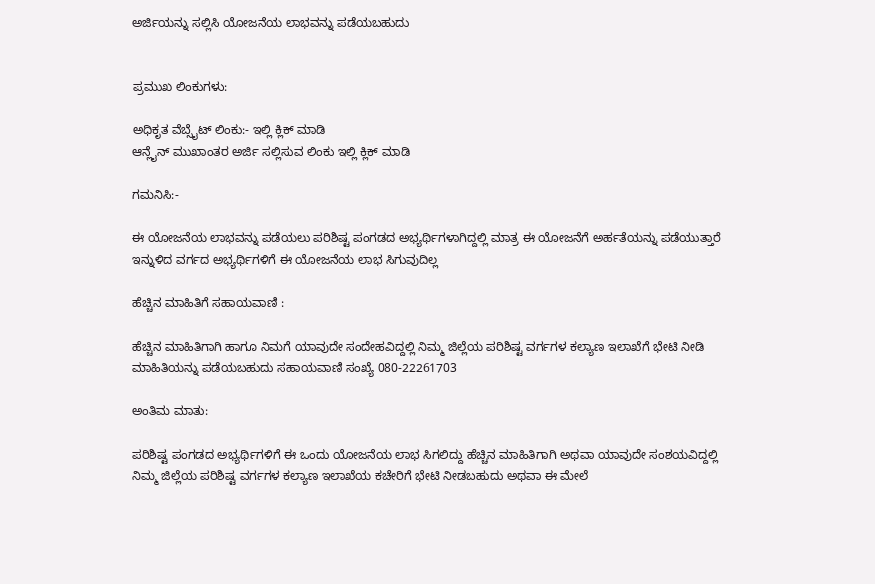ಅರ್ಜಿಯನ್ನು ಸಲ್ಲಿಸಿ ಯೋಜನೆಯ ಲಾಭವನ್ನು ಪಡೆಯಬಹುದು


ಪ್ರಮುಖ ಲಿಂಕುಗಳು:

ಅಧಿಕೃತ ವೆಬ್ಸೈಟ್ ಲಿಂಕು:- ಇಲ್ಲಿ ಕ್ಲಿಕ್ ಮಾಡಿ
ಆನ್ಲೈನ್ ಮುಖಾಂತರ ಅರ್ಜಿ ಸಲ್ಲಿಸುವ ಲಿಂಕು ಇಲ್ಲಿ ಕ್ಲಿಕ್ ಮಾಡಿ

ಗಮನಿಸಿ:-

ಈ ಯೋಜನೆಯ ಲಾಭವನ್ನು ಪಡೆಯಲು ಪರಿಶಿಷ್ಟ ಪಂಗಡದ ಅಭ್ಯರ್ಥಿಗಳಾಗಿದ್ದಲ್ಲಿ ಮಾತ್ರ ಈ ಯೋಜನೆಗೆ ಅರ್ಹತೆಯನ್ನು ಪಡೆಯುತ್ತಾರೆ ಇನ್ನುಳಿದ ವರ್ಗದ ಅಭ್ಯರ್ಥಿಗಳಿಗೆ ಈ ಯೋಜನೆಯ ಲಾಭ ಸಿಗುವುದಿಲ್ಲ

ಹೆಚ್ಚಿನ ಮಾಹಿತಿಗೆ ಸಹಾಯವಾಣಿ :

ಹೆಚ್ಚಿನ ಮಾಹಿತಿಗಾಗಿ ಹಾಗೂ ನಿಮಗೆ ಯಾವುದೇ ಸಂದೇಹವಿದ್ದಲ್ಲಿ ನಿಮ್ಮ ಜಿಲ್ಲೆಯ ಪರಿಶಿಷ್ಟ ವರ್ಗಗಳ ಕಲ್ಯಾಣ ಇಲಾಖೆಗೆ ಭೇಟಿ ನೀಡಿ ಮಾಹಿತಿಯನ್ನು ಪಡೆಯಬಹುದು ಸಹಾಯವಾಣಿ ಸಂಖ್ಯೆ 080-22261703

ಅಂತಿಮ ಮಾತು:

ಪರಿಶಿಷ್ಟ ಪಂಗಡದ ಅಭ್ಯರ್ಥಿಗಳಿಗೆ ಈ ಒಂದು ಯೋಜನೆಯ ಲಾಭ ಸಿಗಲಿದ್ದು ಹೆಚ್ಚಿನ ಮಾಹಿತಿಗಾಗಿ ಅಥವಾ ಯಾವುದೇ ಸಂಶಯವಿದ್ದಲ್ಲಿ ನಿಮ್ಮ ಜಿಲ್ಲೆಯ ಪರಿಶಿಷ್ಟ ವರ್ಗಗಳ ಕಲ್ಯಾಣ ಇಲಾಖೆಯ ಕಚೇರಿಗೆ ಭೇಟಿ ನೀಡಬಹುದು ಅಥವಾ ಈ ಮೇಲೆ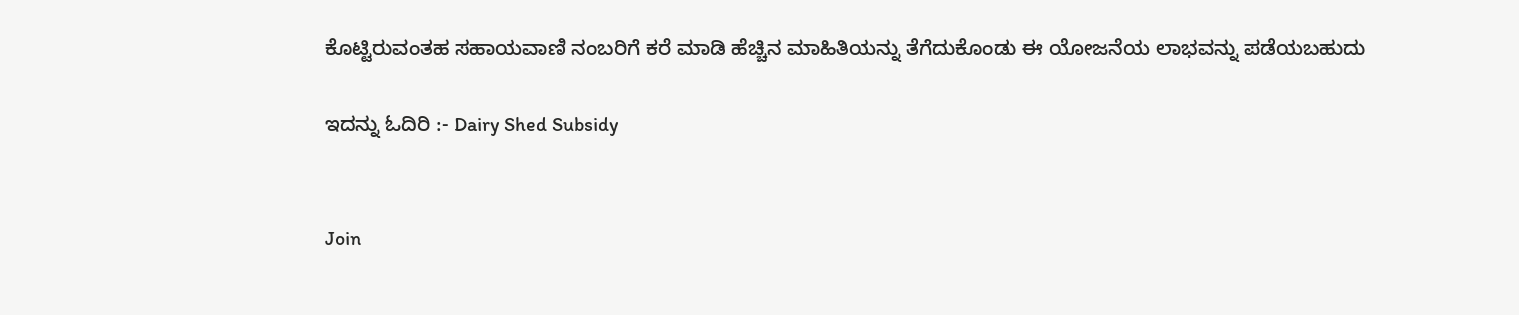ಕೊಟ್ಟಿರುವಂತಹ ಸಹಾಯವಾಣಿ ನಂಬರಿಗೆ ಕರೆ ಮಾಡಿ ಹೆಚ್ಚಿನ ಮಾಹಿತಿಯನ್ನು ತೆಗೆದುಕೊಂಡು ಈ ಯೋಜನೆಯ ಲಾಭವನ್ನು ಪಡೆಯಬಹುದು

ಇದನ್ನು ಓದಿರಿ :- Dairy Shed Subsidy


Join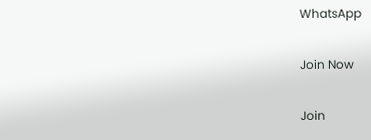WhatsApp

Join Now

Join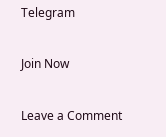Telegram

Join Now

Leave a Comment